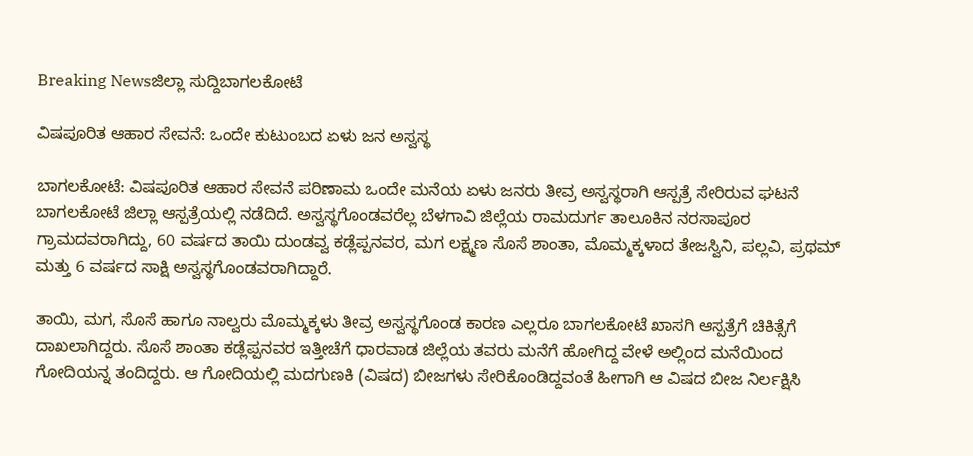Breaking Newsಜಿಲ್ಲಾ ಸುದ್ದಿಬಾಗಲಕೋಟೆ

ವಿಷಪೂರಿತ ಆಹಾರ ಸೇವನೆ: ಒಂದೇ ಕುಟುಂಬದ ಏಳು ಜನ ಅಸ್ವಸ್ಥ

ಬಾಗಲಕೋಟೆ: ವಿಷಪೂರಿತ ಆಹಾರ ಸೇವನೆ ಪರಿಣಾಮ ಒಂದೇ ಮನೆಯ ಏಳು ಜನರು ತೀವ್ರ ಅಸ್ವಸ್ಥರಾಗಿ ಆಸ್ಪತ್ರೆ ಸೇರಿರುವ ಘಟನೆ ಬಾಗಲಕೋಟೆ ಜಿಲ್ಲಾ ಆಸ್ಪತ್ರೆಯಲ್ಲಿ ನಡೆದಿದೆ. ಅಸ್ವಸ್ಥಗೊಂಡವರೆಲ್ಲ ಬೆಳಗಾವಿ ಜಿಲ್ಲೆಯ ರಾಮದುರ್ಗ ತಾಲೂಕಿನ ನರಸಾಪೂರ ಗ್ರಾಮದವರಾಗಿದ್ದು, 60 ವರ್ಷದ ತಾಯಿ ದುಂಡವ್ವ ಕಡ್ಲೆಪ್ಪನವರ, ಮಗ ಲಕ್ಷ್ಮಣ ಸೊಸೆ ಶಾಂತಾ, ಮೊಮ್ಮಕ್ಕಳಾದ ತೇಜಸ್ವಿನಿ, ಪಲ್ಲವಿ, ಪ್ರಥಮ್‌ ಮತ್ತು 6 ವರ್ಷದ ಸಾಕ್ಷಿ ಅಸ್ವಸ್ಥಗೊಂಡವರಾಗಿದ್ದಾರೆ.

ತಾಯಿ, ಮಗ, ಸೊಸೆ ಹಾಗೂ ನಾಲ್ವರು ಮೊಮ್ಮಕ್ಕಳು ತೀವ್ರ ಅಸ್ವಸ್ಥಗೊಂಡ ಕಾರಣ ಎಲ್ಲರೂ ಬಾಗಲಕೋಟೆ ಖಾಸಗಿ ಆಸ್ಪತ್ರೆಗೆ ಚಿಕಿತ್ಸೆಗೆ ದಾಖಲಾಗಿದ್ದರು. ಸೊಸೆ ಶಾಂತಾ ಕಡ್ಲೆಪ್ಪನವರ ಇತ್ತೀಚೆಗೆ ಧಾರವಾಡ ಜಿಲ್ಲೆಯ ತವರು ಮನೆಗೆ ಹೋಗಿದ್ದ ವೇಳೆ ಅಲ್ಲಿಂದ ಮನೆಯಿಂದ ಗೋದಿಯನ್ನ ತಂದಿದ್ದರು. ಆ ಗೋದಿಯಲ್ಲಿ ಮದಗುಣಕಿ (ವಿಷದ) ಬೀಜಗಳು ಸೇರಿಕೊಂಡಿದ್ದವಂತೆ ಹೀಗಾಗಿ ಆ ವಿಷದ ಬೀಜ ನಿರ್ಲಕ್ಷಿಸಿ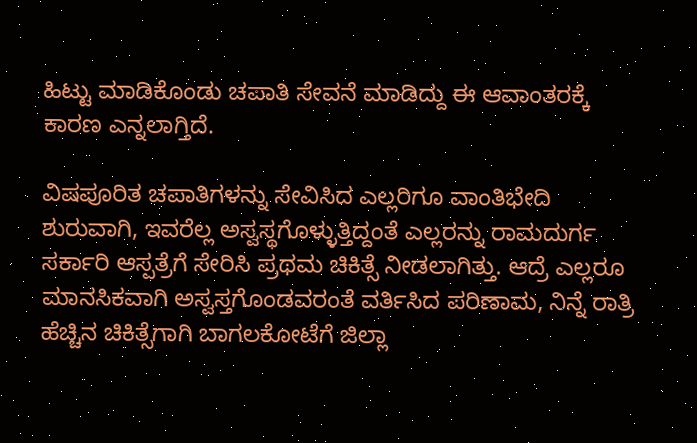ಹಿಟ್ಟು ಮಾಡಿಕೊಂಡು ಚಪಾತಿ ಸೇವನೆ ಮಾಡಿದ್ದು ಈ ಆವಾಂತರಕ್ಕೆ ಕಾರಣ ಎನ್ನಲಾಗ್ತಿದೆ.

ವಿಷಪೂರಿತ ಚಪಾತಿಗಳನ್ನು ಸೇವಿಸಿದ ಎಲ್ಲರಿಗೂ ವಾಂತಿಭೇದಿ ಶುರುವಾಗಿ, ಇವರೆಲ್ಲ ಅಸ್ವಸ್ಥಗೊಳ್ಳುತ್ತಿದ್ದಂತೆ ಎಲ್ಲರನ್ನು ರಾಮದುರ್ಗ ಸರ್ಕಾರಿ ಆಸ್ಪತ್ರೆಗೆ ಸೇರಿಸಿ ಪ್ರಥಮ ಚಿಕಿತ್ಸೆ ನೀಡಲಾಗಿತ್ತು. ಆದ್ರೆ ಎಲ್ಲರೂ ಮಾನಸಿಕವಾಗಿ ಅಸ್ವಸ್ತಗೊಂಡವರಂತೆ ವರ್ತಿಸಿದ ಪರಿಣಾಮ, ನಿನ್ನೆ ರಾತ್ರಿ ಹೆಚ್ಚಿನ ಚಿಕಿತ್ಸೆಗಾಗಿ ಬಾಗಲಕೋಟೆಗೆ ಜಿಲ್ಲಾ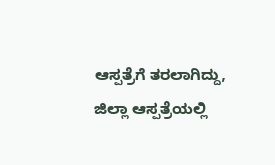ಆಸ್ಪತ್ರೆಗೆ ತರಲಾಗಿದ್ದು, ಜಿಲ್ಲಾ ಆಸ್ಪತ್ರೆಯಲ್ಲಿ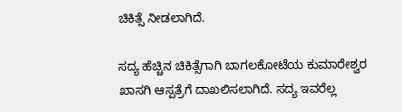ಚಿಕಿತ್ಸೆ ನೀಡಲಾಗಿದೆ.

ಸದ್ಯ ಹೆಚ್ಚಿನ ಚಿಕಿತ್ಸೆಗಾಗಿ ಬಾಗಲಕೋಟೆಯ ಕುಮಾರೇಶ್ವರ ಖಾಸಗಿ ಆಸ್ಪತ್ರೆಗೆ ದಾಖಲಿಸಲಾಗಿದೆ. ಸದ್ಯ ಇವರೆಲ್ಲ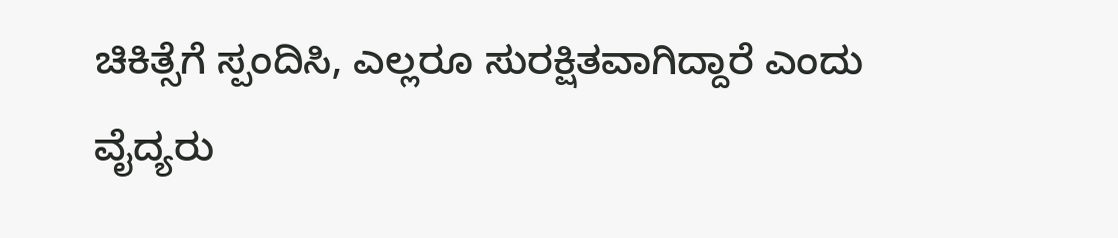ಚಿಕಿತ್ಸೆಗೆ ಸ್ಪಂದಿಸಿ, ಎಲ್ಲರೂ ಸುರಕ್ಷಿತವಾಗಿದ್ದಾರೆ ಎಂದು ವೈದ್ಯರು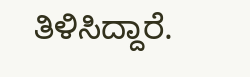ತಿಳಿಸಿದ್ದಾರೆ.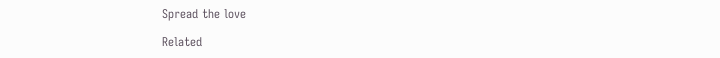Spread the love

Related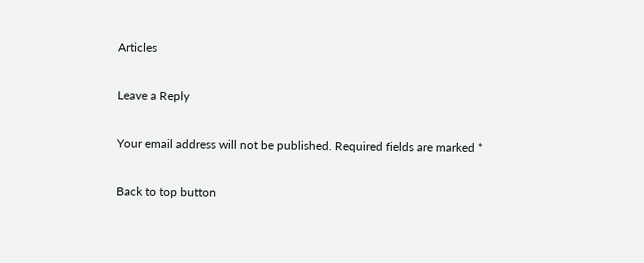Articles

Leave a Reply

Your email address will not be published. Required fields are marked *

Back to top button